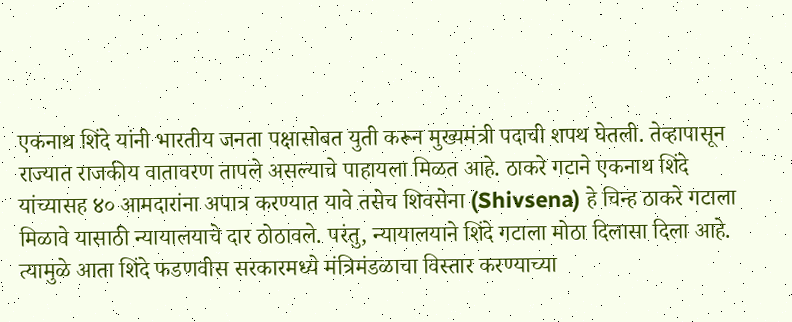एकनाथ शिंदे यांनी भारतीय जनता पक्षासोबत युती करून मुख्यमंत्री पदाची शपथ घेतली. तेव्हापासून राज्यात राजकीय वातावरण तापले असल्याचे पाहायला मिळत आहे. ठाकरे गटाने एकनाथ शिंदे यांच्यासह ४० आमदारांना अपात्र करण्यात यावे तसेच शिवसेना (Shivsena) हे चिन्ह ठाकरे गटाला मिळावे यासाठी न्यायालयाचे दार ठोठावले. परंतु, न्यायालयाने शिंदे गटाला मोठा दिलासा दिला आहे.
त्यामुळे आता शिंदे फडणवीस सरकारमध्ये मंत्रिमंडळाचा विस्तार करण्याच्या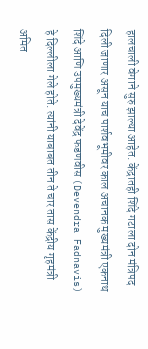हालचाली वेगाने सुरु झाल्या आहेत. केंद्रातही शिंदे गटाला दोन मंत्रिपद दिली जाणार असून याच पार्शवभूमीवर काल अचानक मुख्यमंत्री एकनाथ शिंदे आणि उपमुख्यमंत्री देवेंद्र फडणवीस (Devendra Fadnavis) हे दिल्लीला गेले होते. त्यांनी याबाबत तीन ते चार तास केंद्रीय गृहमंत्री अमित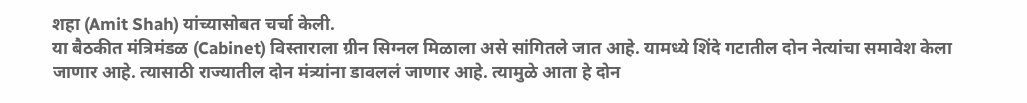शहा (Amit Shah) यांच्यासोबत चर्चा केली.
या बैठकीत मंत्रिमंडळ (Cabinet) विस्ताराला ग्रीन सिग्नल मिळाला असे सांगितले जात आहे. यामध्ये शिंदे गटातील दोन नेत्यांचा समावेश केला जाणार आहे. त्यासाठी राज्यातील दोन मंत्र्यांना डावललं जाणार आहे. त्यामुळे आता हे दोन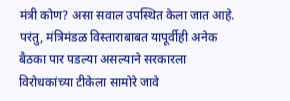मंत्री कोण? असा सवाल उपस्थित केला जात आहे. परंतु, मंत्रिमंडळ विस्ताराबाबत यापूर्वीही अनेक बैठका पार पडल्या असल्याने सरकारला विरोधकांच्या टीकेला सामोरे जावे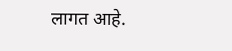लागत आहे.